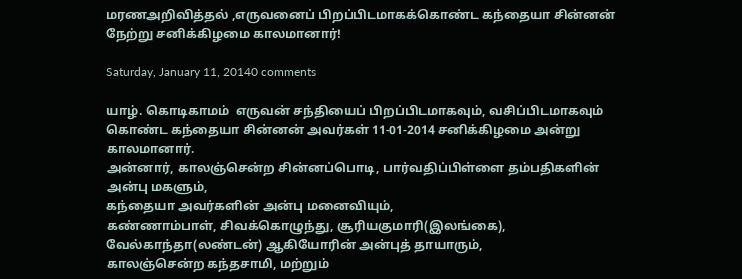மரணஅறிவித்தல் ,எருவனைப் பிறப்பிடமாகக்கொண்ட கந்தையா சின்னன் நேற்று சனிக்கிழமை காலமானார்!

Saturday, January 11, 20140 comments

யாழ். கொடிகாமம்  எருவன் சந்தியைப் பிறப்பிடமாகவும், வசிப்பிடமாகவும் கொண்ட கந்தையா சின்னன் அவர்கள் 11-01-2014 சனிக்கிழமை அன்று காலமானார்.
அன்னார், காலஞ்சென்ற சின்னப்பொடி, பார்வதிப்பிள்ளை தம்பதிகளின் அன்பு மகளும்,
கந்தையா அவர்களின் அன்பு மனைவியும்,
கண்ணாம்பாள், சிவக்கொழுந்து, சூரியகுமாரி(இலங்கை), வேல்காந்தா(லண்டன்) ஆகியோரின் அன்புத் தாயாரும்,
காலஞ்சென்ற கந்தசாமி, மற்றும்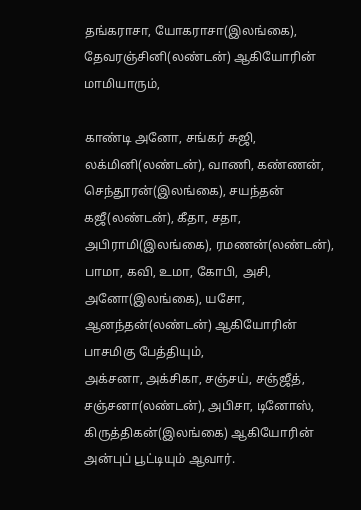தங்கராசா, யோகராசா(இலங்கை), தேவரஞ்சினி(லண்டன்) ஆகியோரின் மாமியாரும்,

காண்டி அனோ, சங்கர் சுஜி, லக்மினி(லண்டன்), வாணி, கண்ணன், செந்தூரன்(இலங்கை), சயந்தன் கஜீ(லண்டன்), கீதா, சதா, அபிராமி(இலங்கை), ரமணன்(லண்டன்), பாமா, கவி, உமா, கோபி, அசி, அனோ(இலங்கை), யசோ, ஆனந்தன்(லண்டன்) ஆகியோரின் பாசமிகு பேத்தியும்,
அக்சனா, அக்சிகா, சஞ்சய், சஞ்ஜீத், சஞ்சனா(லண்டன்), அபிசா, டினோஸ், கிருத்திகன்(இலங்கை) ஆகியோரின் அன்புப் பூட்டியும் ஆவார்.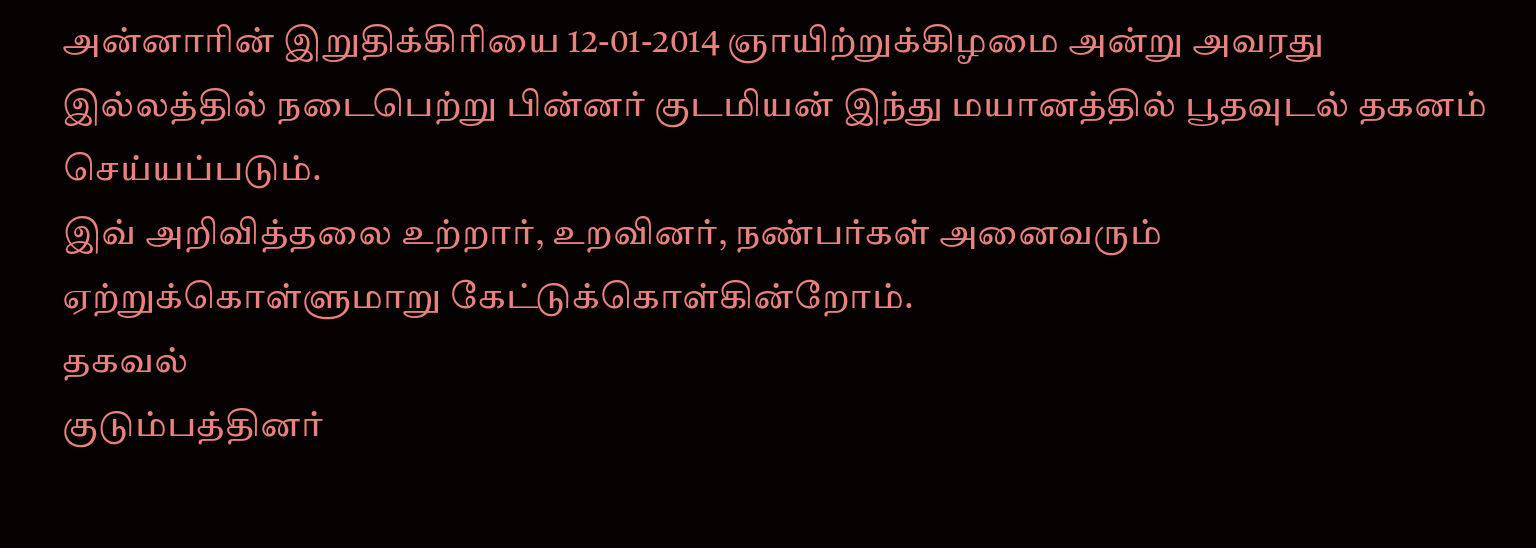அன்னாரின் இறுதிக்கிரியை 12-01-2014 ஞாயிற்றுக்கிழமை அன்று அவரது இல்லத்தில் நடைபெற்று பின்னர் குடமியன் இந்து மயானத்தில் பூதவுடல் தகனம் செய்யப்படும்.
இவ் அறிவித்தலை உற்றார், உறவினர், நண்பர்கள் அனைவரும் ஏற்றுக்கொள்ளுமாறு கேட்டுக்கொள்கின்றோம்.
தகவல்
குடும்பத்தினர்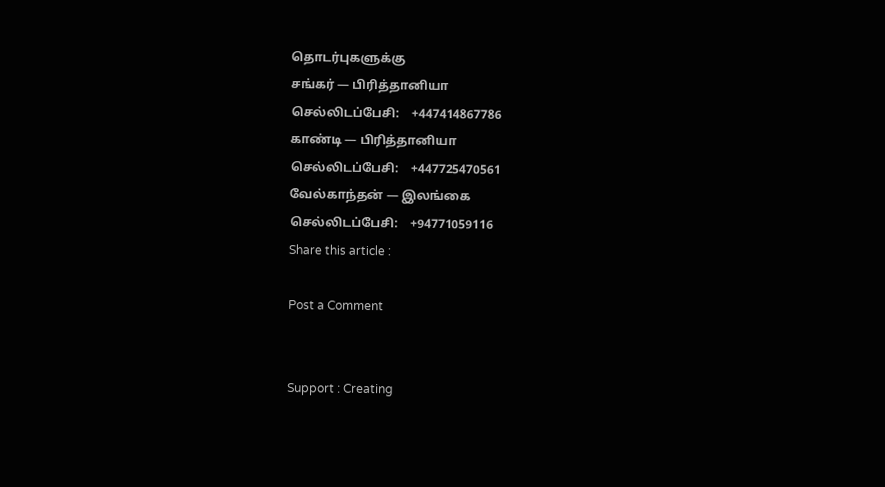தொடர்புகளுக்கு
சங்கர் — பிரித்தானியா
செல்லிடப்பேசி:    +447414867786
காண்டி — பிரித்தானியா
செல்லிடப்பேசி:    +447725470561
வேல்காந்தன் — இலங்கை
செல்லிடப்பேசி:    +94771059116
Share this article :

Post a Comment


Support : Creating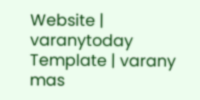Website | varanytoday Template | varany mas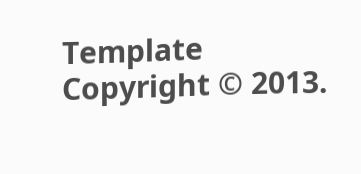Template
Copyright © 2013.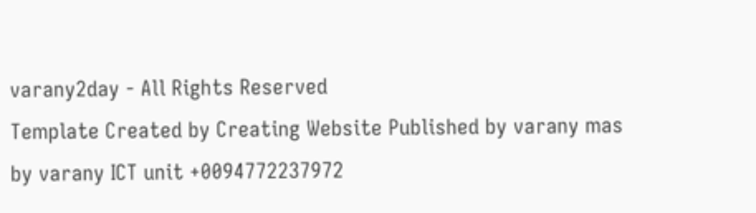varany2day - All Rights Reserved
Template Created by Creating Website Published by varany mas
by varany ICT unit +0094772237972